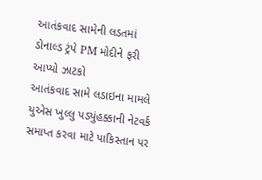આતંકવાદ સામેની લડતમાં ડોનાલ્ડ ટ્રંપે PM મોદીને ફરી આપ્યો ઝાટકો
આતંકવાદ સામે લડાઇના મામલે યુએસ ખુલ્લુ પડ્યુંહક્કાની નેટવર્ક સમાપ્ત કરવા માટે પાકિસ્તાન પર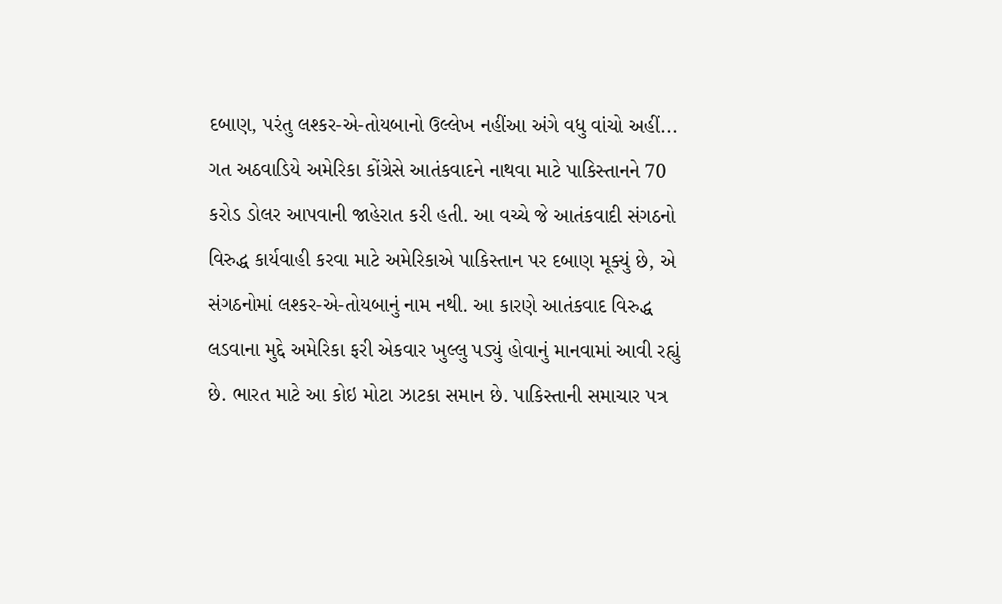દબાણ, પરંતુ લશ્કર-એ-તોયબાનો ઉલ્લેખ નહીંઆ અંગે વધુ વાંચો અહીં...
ગત અઠવાડિયે અમેરિકા કોંગ્રેસે આતંકવાદને નાથવા માટે પાકિસ્તાનને 70 કરોડ ડોલર આપવાની જાહેરાત કરી હતી. આ વચ્ચે જે આતંકવાદી સંગઠનો વિરુદ્ધ કાર્યવાહી કરવા માટે અમેરિકાએ પાકિસ્તાન પર દબાણ મૂક્યું છે, એ સંગઠનોમાં લશ્કર-એ-તોયબાનું નામ નથી. આ કારણે આતંકવાદ વિરુદ્ધ લડવાના મુદ્દે અમેરિકા ફરી એકવાર ખુલ્લુ પડ્યું હોવાનું માનવામાં આવી રહ્યું છે. ભારત માટે આ કોઇ મોટા ઝાટકા સમાન છે. પાકિસ્તાની સમાચાર પત્ર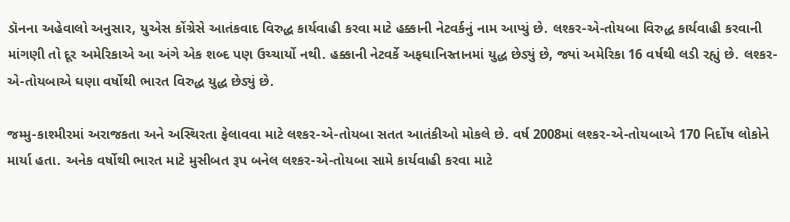ડૉનના અહેવાલો અનુસાર, યુએસ કોંગ્રેસે આતંકવાદ વિરુદ્ધ કાર્યવાહી કરવા માટે હક્કાની નેટવર્કનું નામ આપ્યું છે. લશ્કર-એ-તોયબા વિરુદ્ધ કાર્યવાહી કરવાની માંગણી તો દૂર અમેરિકાએ આ અંગે એક શબ્દ પણ ઉચ્ચાર્યો નથી. હક્કાની નેટવર્કે અફઘાનિસ્તાનમાં યુદ્ધ છેડ્યું છે, જ્યાં અમેરિકા 16 વર્ષથી લડી રહ્યું છે. લશ્કર-એ-તોયબાએ ઘણા વર્ષોથી ભારત વિરુદ્ધ યુદ્ધ છેડ્યું છે.

જમ્મુ-કાશ્મીરમાં અરાજકતા અને અસ્થિરતા ફેલાવવા માટે લશ્કર-એ-તોયબા સતત આતંકીઓ મોકલે છે. વર્ષ 2008માં લશ્કર-એ-તોયબાએ 170 નિર્દોષ લોકોને માર્યા હતા. અનેક વર્ષોથી ભારત માટે મુસીબત રૂપ બનેલ લશ્કર-એ-તોયબા સામે કાર્યવાહી કરવા માટે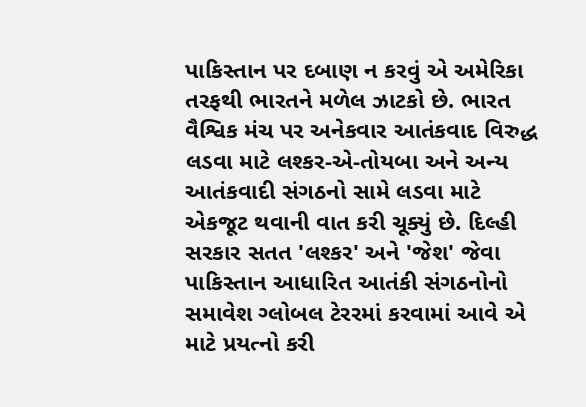પાકિસ્તાન પર દબાણ ન કરવું એ અમેરિકા તરફથી ભારતને મળેલ ઝાટકો છે. ભારત વૈશ્વિક મંચ પર અનેકવાર આતંકવાદ વિરુદ્ધ લડવા માટે લશ્કર-એ-તોયબા અને અન્ય આતંકવાદી સંગઠનો સામે લડવા માટે એકજૂટ થવાની વાત કરી ચૂક્યું છે. દિલ્હી સરકાર સતત 'લશ્કર' અને 'જેશ' જેવા પાકિસ્તાન આધારિત આતંકી સંગઠનોનો સમાવેશ ગ્લોબલ ટેરરમાં કરવામાં આવે એ માટે પ્રયત્નો કરી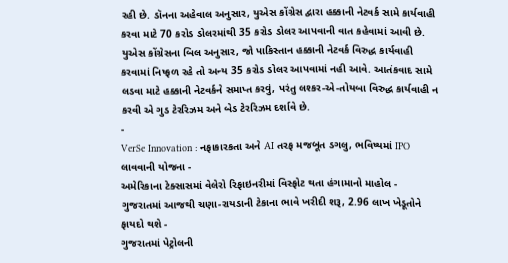રહી છે. ડૉનના અહેવાલ અનુસાર, યુએસ કોંગ્રેસ દ્વારા હક્કાની નેટવર્ક સામે કાર્યવાહી કરવા માટે 70 કરોડ ડોલરમાંથી 35 કરોડ ડોલર આપવાની વાત કહેવામાં આવી છે. યુએસ કોંગ્રેસના બિલ અનુસાર, જો પાકિસ્તાન હક્કાની નેટવર્ક વિરુદ્ધ કાર્યવાહી કરવામાં નિષ્ફળ રહે તો અન્ય 35 કરોડ ડોલર આપવામાં નહી આવે. આતંકવાદ સામે લડવા માટે હક્કાની નેટવર્કને સમાપ્ત કરવું, પરંતુ લશ્કર-એ-તોયબા વિરુદ્ધ કાર્યવાહી ન કરવી એ ગુડ ટેરરિઝમ અને બેડ ટેરરિઝમ દર્શાવે છે.
-
VerSe Innovation : નફાકારકતા અને AI તરફ મજબૂત ડગલુ, ભવિષ્યમાં IPO લાવવાની યોજના -
અમેરિકાના ટેક્સાસમાં વેલેરો રિફાઇનરીમાં વિસ્ફોટ થતા હંગામાનો માહોલ -
ગુજરાતમાં આજથી ચણા-રાયડાની ટેકાના ભાવે ખરીદી શરૂ, 2.96 લાખ ખેડૂતોને ફાયદો થશે -
ગુજરાતમાં પેટ્રોલની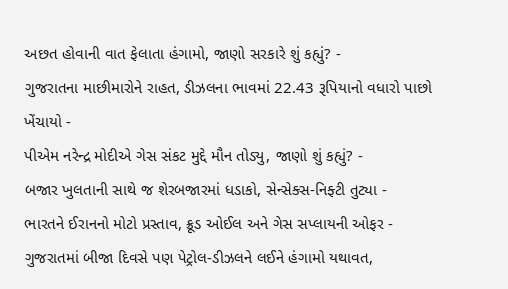અછત હોવાની વાત ફેલાતા હંગામો, જાણો સરકારે શું કહ્યું? -
ગુજરાતના માછીમારોને રાહત, ડીઝલના ભાવમાં 22.43 રૂપિયાનો વધારો પાછો ખેંચાયો -
પીએમ નરેન્દ્ર મોદીએ ગેસ સંકટ મુદ્દે મૌન તોડ્યુ, જાણો શું કહ્યું? -
બજાર ખુલતાની સાથે જ શેરબજારમાં ધડાકો, સેન્સેક્સ-નિફ્ટી તુટ્યા -
ભારતને ઈરાનનો મોટો પ્રસ્તાવ, ક્રૂડ ઓઈલ અને ગેસ સપ્લાયની ઓફર -
ગુજરાતમાં બીજા દિવસે પણ પેટ્રોલ-ડીઝલને લઈને હંગામો યથાવત,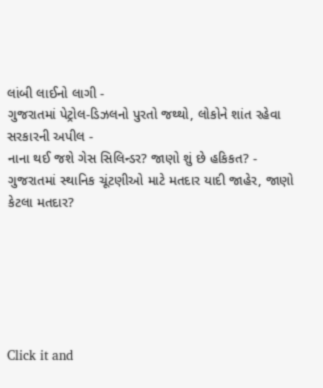લાંબી લાઈનો લાગી -
ગુજરાતમાં પેટ્રોલ-ડિઝલનો પુરતો જથ્થો, લોકોને શાંત રહેવા સરકારની અપીલ -
નાના થઈ જશે ગેસ સિલિન્ડર? જાણો શું છે હકિકત? -
ગુજરાતમાં સ્થાનિક ચૂંટણીઓ માટે મતદાર યાદી જાહેર, જાણો કેટલા મતદાર?






Click it and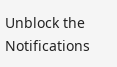Unblock the Notifications